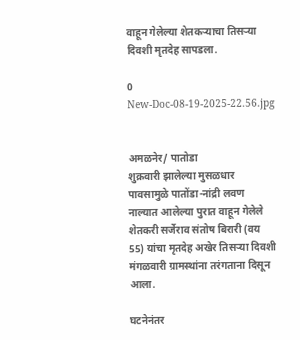वाहून गेलेल्या शेतकऱ्याचा तिसऱ्या दिवशी मृतदेह सापडला.

0
New-Doc-08-19-2025-22.56.jpg


अमळनेर/ पातोडा
शुक्रवारी झालेल्या मुसळधार पावसामुळे पातोंडा-नांद्री लवण नाल्यात आलेल्या पुरात वाहून गेलेले शेतकरी सर्जेराव संतोष बिरारी (वय 55) यांचा मृतदेह अखेर तिसऱ्या दिवशी मंगळवारी ग्रामस्थांना तरंगताना दिसून आला.

घटनेनंतर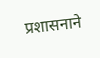प्रशासनाने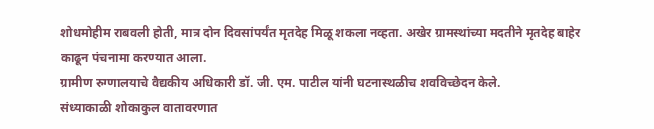शोधमोहीम राबवली होती, मात्र दोन दिवसांपर्यंत मृतदेह मिळू शकला नव्हता. अखेर ग्रामस्थांच्या मदतीने मृतदेह बाहेर काढून पंचनामा करण्यात आला.
ग्रामीण रुग्णालयाचे वैद्यकीय अधिकारी डॉ. जी. एम. पाटील यांनी घटनास्थळीच शवविच्छेदन केले.
संध्याकाळी शोकाकुल वातावरणात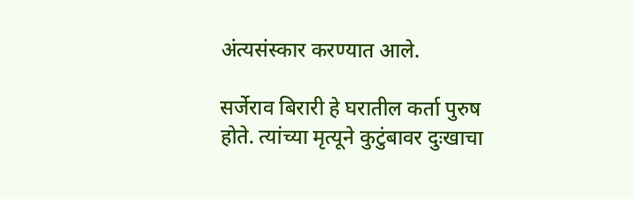अंत्यसंस्कार करण्यात आले.

सर्जेराव बिरारी हे घरातील कर्ता पुरुष होते. त्यांच्या मृत्यूने कुटुंबावर दुःखाचा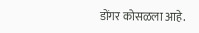डोंगर कोसळला आहे.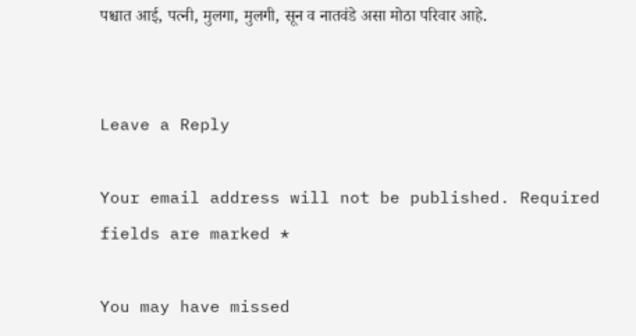पश्चात आई, पत्नी, मुलगा, मुलगी, सून व नातवंडे असा मोठा परिवार आहे.


Leave a Reply

Your email address will not be published. Required fields are marked *

You may have missed